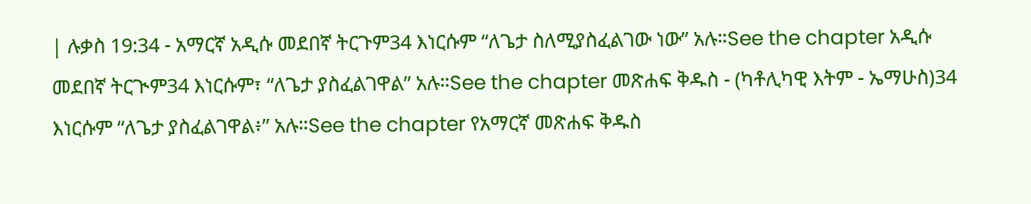| ሉቃስ 19:34 - አማርኛ አዲሱ መደበኛ ትርጉም34 እነርሱም “ለጌታ ስለሚያስፈልገው ነው” አሉ።See the chapter አዲሱ መደበኛ ትርጒም34 እነርሱም፣ “ለጌታ ያስፈልገዋል” አሉ።See the chapter መጽሐፍ ቅዱስ - (ካቶሊካዊ እትም - ኤማሁስ)34 እነርሱም “ለጌታ ያስፈልገዋል፥” አሉ።See the chapter የአማርኛ መጽሐፍ ቅዱስ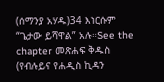(ሰማንያ አሃዱ)34 እነርሱም “ጌታው ይሻዋል” አሉ።See the chapter መጽሐፍ ቅዱስ (የብሉይና የሐዲስ ኪዳን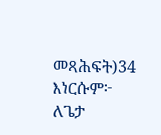መጻሕፍት)34 እነርሱም፦ ለጌታ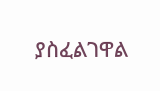ያስፈልገዋል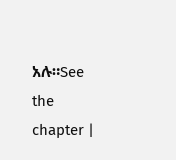አሉ።See the chapter |